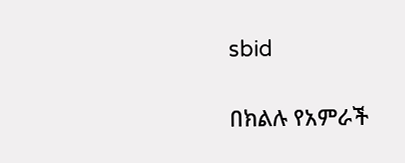sbid

በክልሉ የአምራች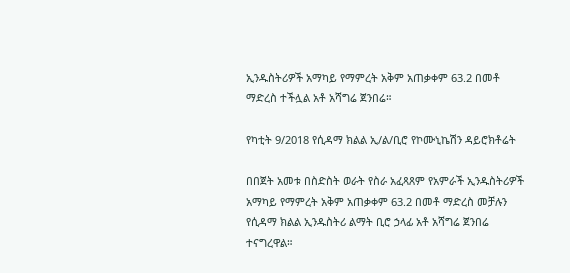ኢንዱስትሪዎች አማካይ የማምረት አቅም አጠቃቀም 63.2 በመቶ ማድረስ ተችሏል አቶ አሻግሬ ጀንበሬ።

የካቲት 9/2018 የሲዳማ ክልል ኢ/ል/ቢሮ የኮሙኒኬሽን ዳይሮክቶሬት

በበጀት አመቱ በስድስት ወራት የስራ አፈጻጸም የአምራች ኢንዱስትሪዎች አማካይ የማምረት አቅም አጠቃቀም 63.2 በመቶ ማድረስ መቻሉን የሲዳማ ክልል ኢንዱስትሪ ልማት ቢሮ ኃላፊ አቶ አሻግሬ ጀንበሬ ተናግረዋል።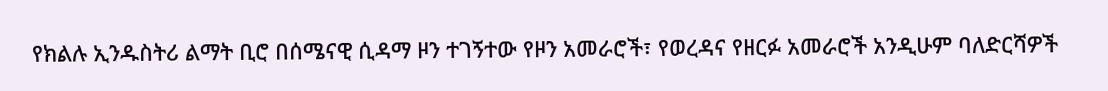የክልሉ ኢንዱስትሪ ልማት ቢሮ በሰሜናዊ ሲዳማ ዞን ተገኝተው የዞን አመራሮች፣ የወረዳና የዘርፉ አመራሮች አንዲሁም ባለድርሻዎች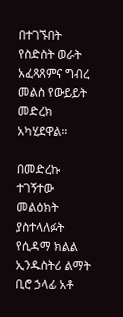በተገኙበት የስድስት ወራት አፈጻጸምና ግብረ መልስ የውይይት መድረክ አካሂደዋል።

በመድረኩ ተገኝተው መልዕክት ያስተላለፉት የሲዳማ ክልል ኢንዱስትሪ ልማት ቢሮ ኃላፊ አቶ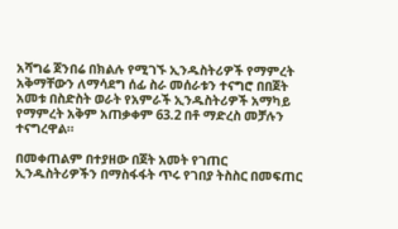አሻግሬ ጀንበሬ በክልሉ የሚገኙ ኢንዱስትሪዎች የማምረት አቅማቸውን ለማሳደግ ሰፊ ስራ መሰራቱን ተናግሮ በበጀት አመቱ በስድስት ወራት የአምራች ኢንዱስትሪዎች አማካይ የማምረት አቅም አጠቃቀም 63.2 በቶ ማድረስ መቻሉን ተናግረዋል።

በመቀጠልም በተያዘው በጀት አመት የገጠር ኢንዱስትሪዎችን በማስፋፋት ጥሩ የገበያ ትስስር በመፍጠር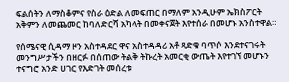ፍልሰትን ለማስቆምና የስራ ዕድል ለመፍጠር በማለም አንዲሁም ኤክስፖርት አቅምን ለመጨመር ከባለድርሻ አካላት በመቀናጀት እየተሰራ በመሆኑ አንስተዋል።

የሰሜናዊ ሲዳማ ዞን አስተዳደር ዋና አስተዳዳሪ አቶ ጻድቁ ባጥሶ እንደተናገሩት መንግሥታችን በዘርፉ በሰጠው ትልቅ ትኩረት አመርቂ ውጤት እየተገኘ መሆኑን ተናግሮ አንድ ሀገር የእድገት መሰረቱ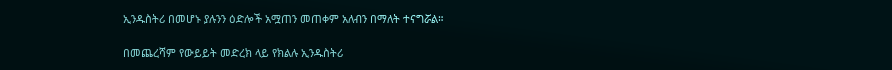ኢንዱስትሪ በመሆኑ ያሉንን ዕድሎች አሟጠን መጠቀም አለብን በማለት ተናግሯል።

በመጨረሻም የውይይት መድረክ ላይ የክልሉ ኢንዱስትሪ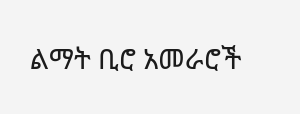ልማት ቢሮ አመራሮች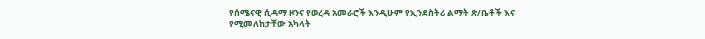የሰሜናዊ ሲዳማ ዞንና የወረዳ አመራሮች እንዲሁም የኢንደስትሪ ልማት ጽ/ቤቶች እና የሚመለከታቸው አካላት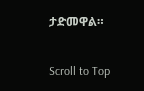ታድመዋል።

Scroll to Top